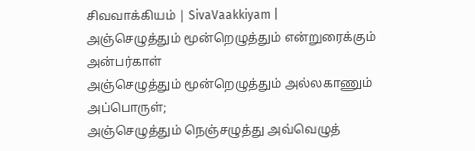சிவவாக்கியம் | SivaVaakkiyam |
அஞ்செழுத்தும் மூன்றெழுத்தும் என்றுரைக்கும் அன்பர்காள்
அஞ்செழுத்தும் மூன்றெழுத்தும் அல்லகாணும் அப்பொருள்;
அஞ்செழுத்தும் நெஞ்சழுத்து அவ்வெழுத்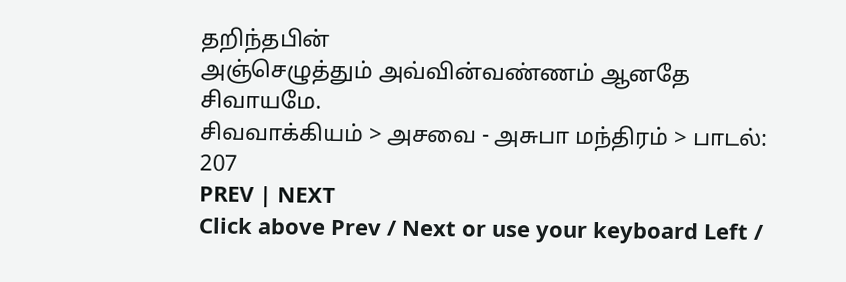தறிந்தபின்
அஞ்செழுத்தும் அவ்வின்வண்ணம் ஆனதே சிவாயமே.
சிவவாக்கியம் > அசவை - அசுபா மந்திரம் > பாடல்: 207
PREV | NEXT
Click above Prev / Next or use your keyboard Left /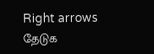Right arrows
தேடுக